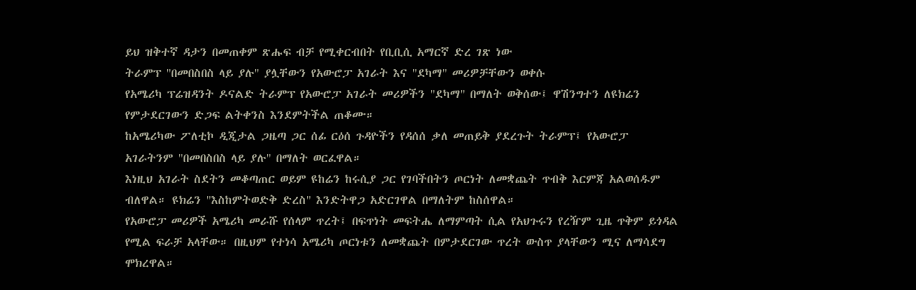ይህ ዝቅተኛ ዳታን በመጠቀም ጽሑፍ ብቻ የሚቀርብበት የቢቢሲ አማርኛ ድረ ገጽ ነው
ትራምፕ "በመበስበስ ላይ ያሉ" ያሏቸውን የአውሮፓ አገራት እና "ደካማ" መሪዎቻቸውን ወቀሱ
የአሜሪካ ፕሬዝዳንት ዶናልድ ትራምፕ የአውሮፓ አገራት መሪዎችን "ደካማ" በማለት ወቅሰው፤ ዋሽንግተን ለዩክሬን የምታደርገውን ድጋፍ ልትቀንስ እንደምትችል ጠቆሙ።
ከአሜሪካው ፖለቲኮ ዲጂታል ጋዜጣ ጋር ሰፊ ርዕሰ ጉዳዮችን የዳሰሰ ቃለ መጠይቅ ያደረጉት ትራምፕ፤ የአውሮፓ አገራትንም "በመበስበስ ላይ ያሉ" በማለት ወርፈዋል።
እነዚህ አገራት ስደትን መቆጣጠር ወይም ዩከሬን ከሩሲያ ጋር የገባችበትን ጦርነት ለመቋጨት ጥብቅ እርምጃ አልወሰዱም ብለዋል። ዩክሬን "እስከምትወድቅ ድረስ" እንድትዋጋ አድርገዋል በማለትም ከስሰዋል።
የአውሮፓ መሪዎች አሜሪካ መራሹ የሰላም ጥረት፤ በፍጥነት መፍትሔ ለማምጣት ሲል የአህጉሩን የረዥም ጊዜ ጥቅም ይጎዳል የሚል ፍራቻ አላቸው። በዚህም የተነሳ አሜሪካ ጦርነቱን ለመቋጨት በምታደርገው ጥረት ውስጥ ያላቸውን ሚና ለማሳደግ ሞክረዋል።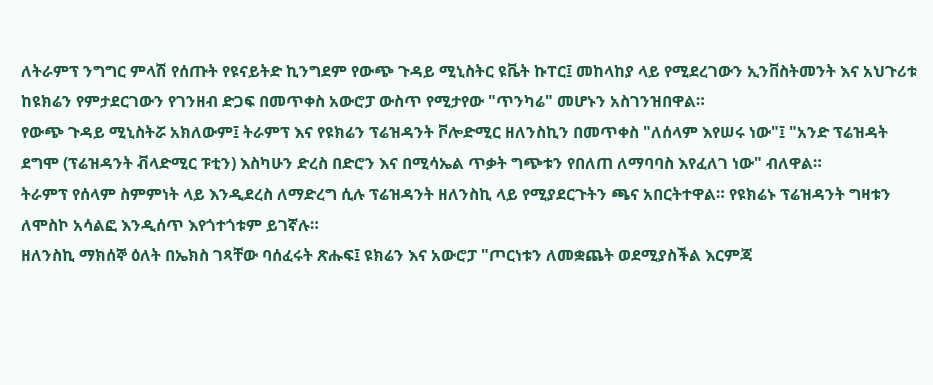ለትራምፕ ንግግር ምላሽ የሰጡት የዩናይትድ ኪንግደም የውጭ ጉዳይ ሚኒስትር ዩቬት ኩፐር፤ መከላከያ ላይ የሚደረገውን ኢንቨስትመንት እና አህጉሪቱ ከዩክሬን የምታደርገውን የገንዘብ ድጋፍ በመጥቀስ አውሮፓ ውስጥ የሚታየው "ጥንካሬ" መሆኑን አስገንዝበዋል።
የውጭ ጉዳይ ሚኒስትሯ አክለውም፤ ትራምፕ እና የዩክሬን ፕሬዝዳንት ቮሎድሚር ዘለንስኪን በመጥቀስ "ለሰላም እየሠሩ ነው"፤ "አንድ ፕሬዝዳት ደግሞ (ፕሬዝዳንት ቭላድሚር ፑቲን) እስካሁን ድረስ በድሮን እና በሚሳኤል ጥቃት ግጭቱን የበለጠ ለማባባስ እየፈለገ ነው" ብለዋል።
ትራምፕ የሰላም ስምምነት ላይ እንዲደረስ ለማድረግ ሲሉ ፕሬዝዳንት ዘለንስኪ ላይ የሚያደርጉትን ጫና አበርትተዋል። የዩክሬኑ ፕሬዝዳንት ግዛቱን ለሞስኮ አሳልፎ እንዲሰጥ እየጎተጎቱም ይገኛሉ።
ዘለንስኪ ማክሰኞ ዕለት በኤክስ ገጻቸው ባሰፈሩት ጽሑፍ፤ ዩክሬን እና አውሮፓ "ጦርነቱን ለመቋጨት ወደሚያስችል እርምጃ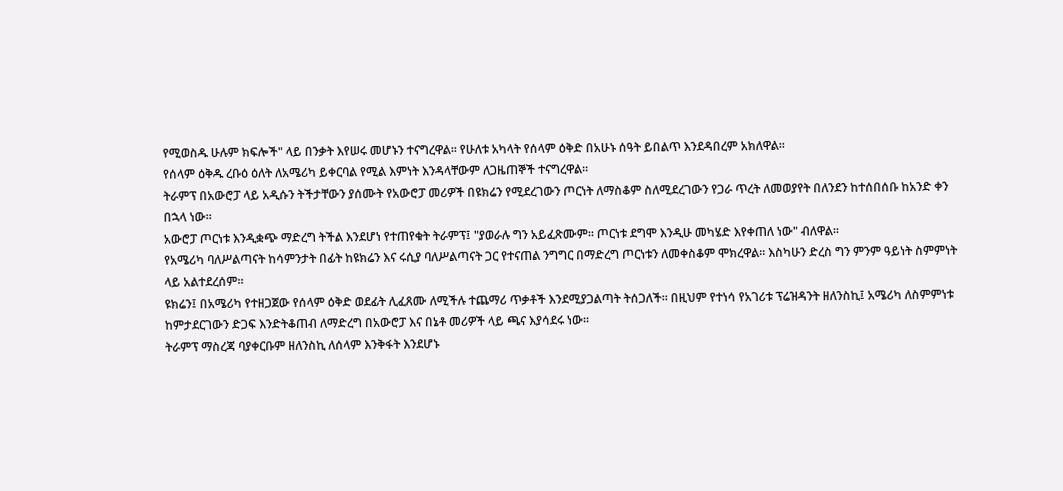የሚወስዱ ሁሉም ክፍሎች" ላይ በንቃት እየሠሩ መሆኑን ተናግረዋል። የሁለቱ አካላት የሰላም ዕቅድ በአሁኑ ሰዓት ይበልጥ እንደዳበረም አክለዋል።
የሰላም ዕቅዱ ረቡዕ ዕለት ለአሜሪካ ይቀርባል የሚል እምነት እንዳላቸውም ለጋዜጠኞች ተናግረዋል።
ትራምፕ በአውሮፓ ላይ አዲሱን ትችታቸውን ያሰሙት የአውሮፓ መሪዎች በዩክሬን የሚደረገውን ጦርነት ለማስቆም ስለሚደረገውን የጋራ ጥረት ለመወያየት በለንደን ከተሰበሰቡ ከአንድ ቀን በኋላ ነው።
አውሮፓ ጦርነቱ እንዲቋጭ ማድረግ ትችል እንደሆነ የተጠየቁት ትራምፕ፤ "ያወራሉ ግን አይፈጽሙም። ጦርነቱ ደግሞ እንዲሁ መካሄድ እየቀጠለ ነው" ብለዋል።
የአሜሪካ ባለሥልጣናት ከሳምንታት በፊት ከዩክሬን እና ሩሲያ ባለሥልጣናት ጋር የተናጠል ንግግር በማድረግ ጦርነቱን ለመቀስቆም ሞክረዋል። እስካሁን ድረስ ግን ምንም ዓይነት ስምምነት ላይ አልተደረሰም።
ዩክሬን፤ በአሜሪካ የተዘጋጀው የሰላም ዕቅድ ወደፊት ሊፈጸሙ ለሚችሉ ተጨማሪ ጥቃቶች እንደሚያጋልጣት ትሰጋለች። በዚህም የተነሳ የአገሪቱ ፕሬዝዳንት ዘለንስኪ፤ አሜሪካ ለስምምነቱ ከምታደርገውን ድጋፍ እንድትቆጠብ ለማድረግ በአውሮፓ እና በኔቶ መሪዎች ላይ ጫና እያሳደሩ ነው።
ትራምፕ ማስረጃ ባያቀርቡም ዘለንስኪ ለሰላም እንቅፋት እንደሆኑ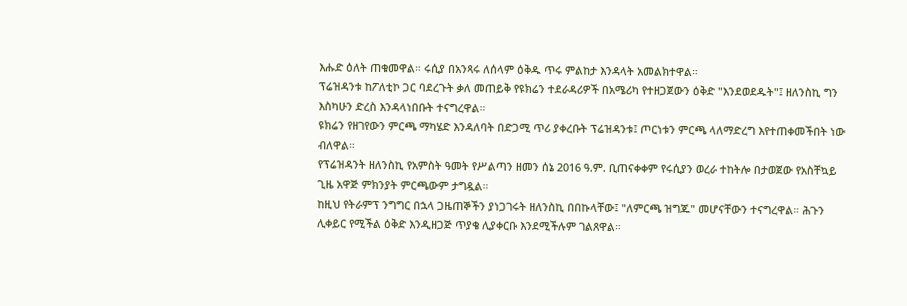እሑድ ዕለት ጠቁመዋል። ሩሲያ በአንጻሩ ለሰላም ዕቅዱ ጥሩ ምልከታ እንዳላት አመልክተዋል።
ፕሬዝዳንቱ ከፖለቲኮ ጋር ባደረጉት ቃለ መጠይቅ የዩክሬን ተደራዳሪዎች በአሜሪካ የተዘጋጀውን ዕቅድ "እንደወደዱት"፤ ዘለንስኪ ግን እስካሁን ድረስ እንዳላነበቡት ተናግረዋል።
ዩክሬን የዘገየውን ምርጫ ማካሄድ እንዳለባት በድጋሚ ጥሪ ያቀረቡት ፕሬዝዳንቱ፤ ጦርነቱን ምርጫ ላለማድረግ እየተጠቀመችበት ነው ብለዋል።
የፕሬዝዳንት ዘለንስኪ የአምስት ዓመት የሥልጣን ዘመን ሰኔ 2016 ዓ.ም. ቢጠናቀቀም የሩሲያን ወረራ ተከትሎ በታወጀው የአስቸኳይ ጊዜ አዋጅ ምክንያት ምርጫውም ታግዷል።
ከዚህ የትራምፕ ንግግር በኋላ ጋዜጠኞችን ያነጋገሩት ዘለንስኪ በበኩላቸው፤ "ለምርጫ ዝግጁ" መሆናቸውን ተናግረዋል። ሕጉን ሊቀይር የሚችል ዕቅድ እንዲዘጋጅ ጥያቄ ሊያቀርቡ እንደሚችሉም ገልጸዋል።